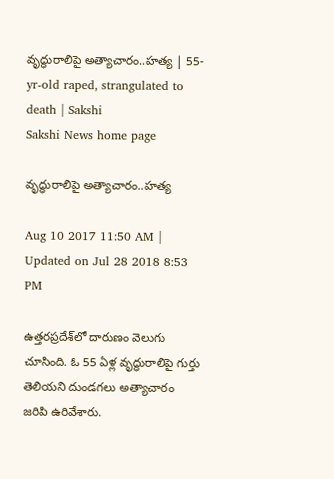వృద్ధురాలిపై అత్యాచారం..హత్య | 55-yr-old raped, strangulated to death | Sakshi
Sakshi News home page

వృద్ధురాలిపై అత్యాచారం..హత్య

Aug 10 2017 11:50 AM | Updated on Jul 28 2018 8:53 PM

ఉత్తరప్రదేశ్‌లో దారుణం వెలుగు చూసింది. ఓ 55 ఏళ్ల వృద్ధురాలిపై గుర్తు తెలియని దుండగలు అత్యాచారం జరిపి ఉరివేశారు.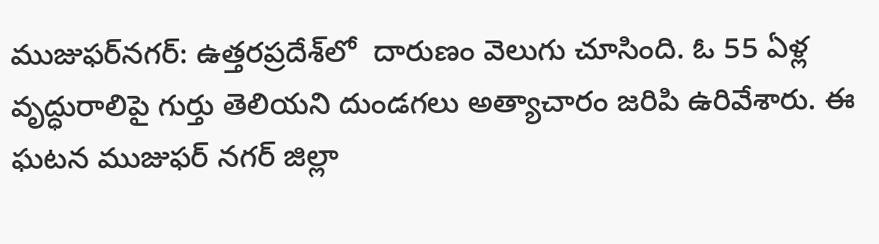ముజుఫర్‌నగర్‌: ఉత్తరప్రదేశ్‌లో  దారుణం వెలుగు చూసింది. ఓ 55 ఏళ్ల వృద్ధురాలిపై గుర్తు తెలియని దుండగలు అత్యాచారం జరిపి ఉరివేశారు. ఈ ఘటన ముజుఫర్‌ నగర్‌ జిల్లా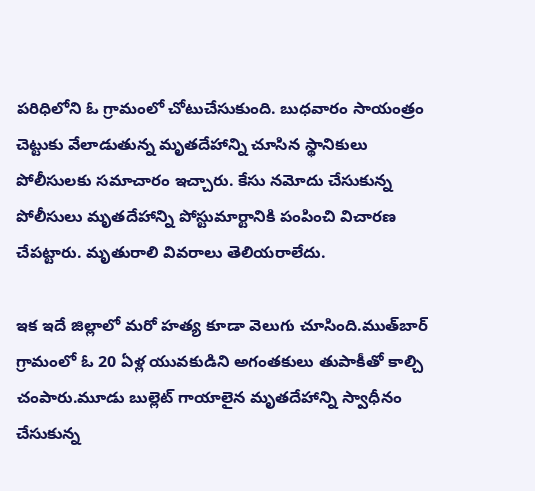పరిధిలోని ఓ గ్రామంలో చోటుచేసుకుంది. బుధవారం సాయంత్రం చెట్టుకు వేలాడుతున్న మృతదేహాన్ని చూసిన స్థానికులు పోలీసులకు సమాచారం ఇచ్చారు. కేసు నమోదు చేసుకున్న పోలీసులు మృతదేహాన్ని పోస్టుమార్టానికి పంపించి విచారణ చేపట్టారు. మృతురాలి వివరాలు తెలియరాలేదు.

ఇక ఇదే జిల్లాలో మరో హత్య కూడా వెలుగు చూసింది.ముత్‌బార్‌ గ్రామంలో ఓ 20 ఏళ్ల యువకుడిని అగంతకులు తుపాకీతో కాల్చి చంపారు.మూడు బుల్లెట్‌ గాయాలైన మృతదేహాన్ని స్వాధీనం చేసుకున్న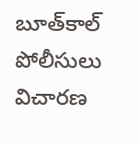బూత్‌కాల్‌ పోలీసులు విచారణ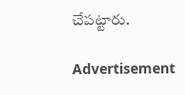చేపట్టారు.

Advertisement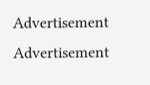Advertisement
Advertisement